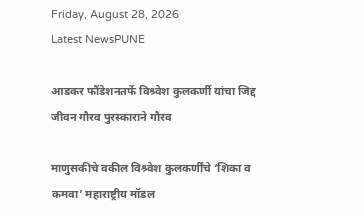Friday, August 28, 2026
Latest NewsPUNE

आडकर फौंडेशनतर्फे विश्र्वेश कुलकर्णी यांचा जिद्द जीवन गौरव पुरस्काराने गौरव

माणुसकीचे वकील विश्र्वेश कुलकर्णींचे ‘शिका व कमवा’ महाराष्ट्रीय मॉडल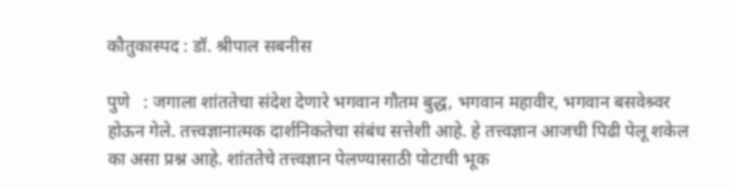कौतुकास्पद : डॉ. श्रीपाल सबनीस

पुणे   : जगाला शांततेचा संदेश देणारे भगवान गौतम बुद्ध, भगवान महावीर, भगवान बसवेश्र्वर होऊन गेले. तत्त्वज्ञानात्मक दार्शनिकतेचा संबंध सत्तेशी आहे. हे तत्त्वज्ञान आजची पिढी पेलू शकेल का असा प्रश्न आहे. शांततेचे तत्त्वज्ञान पेलण्यासाठी पोटाची भूक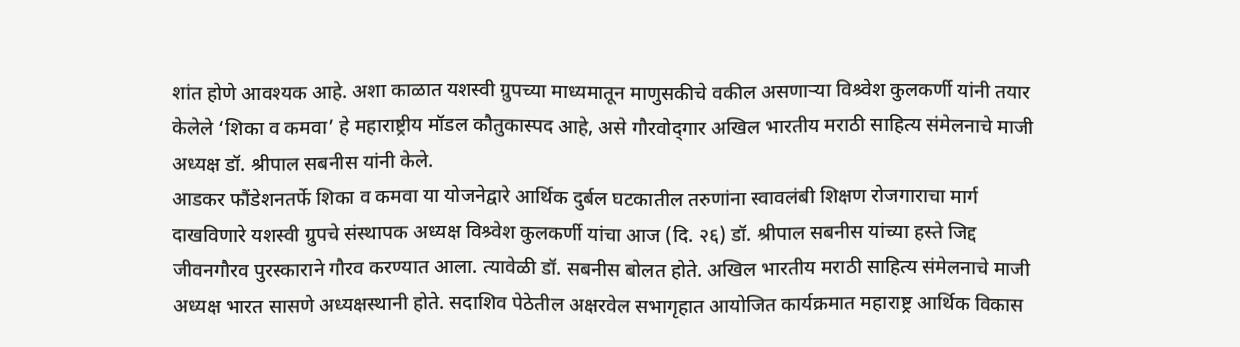शांत होणे आवश्यक आहे. अशा काळात यशस्वी ग्रुपच्या माध्यमातून माणुसकीचे वकील असणाऱ्या विश्र्वेश कुलकर्णी यांनी तयार केलेले ‘शिका व कमवा’ हे महाराष्ट्रीय मॉडल कौतुकास्पद आहे, असे गौरवोद्‌गार अखिल भारतीय मराठी साहित्य संमेलनाचे माजी अध्यक्ष डॉ. श्रीपाल सबनीस यांनी केले.
आडकर फौंडेशनतर्फे शिका व कमवा या योजनेद्वारे आर्थिक दुर्बल घटकातील तरुणांना स्वावलंबी शिक्षण रोजगाराचा मार्ग दाखविणारे यशस्वी ग्रुपचे संस्थापक अध्यक्ष विश्र्वेश कुलकर्णी यांचा आज (दि. २६) डॉ. श्रीपाल सबनीस यांच्या हस्ते जिद्द जीवनगौरव पुरस्काराने गौरव करण्यात आला. त्यावेळी डॉ. सबनीस बोलत होते. अखिल भारतीय मराठी साहित्य संमेलनाचे माजी अध्यक्ष भारत सासणे अध्यक्षस्थानी होते. सदाशिव पेठेतील अक्षरवेल सभागृहात आयोजित कार्यक्रमात महाराष्ट्र आर्थिक विकास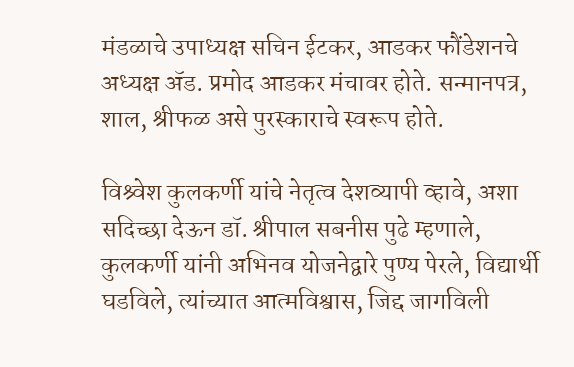मंडळाचे उपाध्यक्ष सचिन ईटकर, आडकर फौंडेशनचे अध्यक्ष ॲड. प्रमोद आडकर मंचावर होते. सन्मानपत्र, शाल, श्रीफळ असे पुरस्काराचे स्वरूप होते.

विश्र्वेश कुलकर्णी यांचे नेतृत्व देशव्यापी व्हावे, अशा सदिच्छा देऊन डॉ. श्रीपाल सबनीस पुढे म्हणाले, कुलकर्णी यांनी अभिनव योजनेद्वारे पुण्य पेरले, विद्यार्थी घडविले, त्यांच्यात आत्मविश्वास, जिद्द जागविली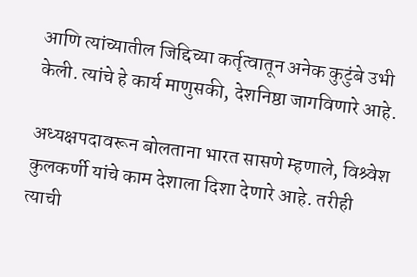आणि त्यांच्यातील जिद्दिच्या कर्तृत्वातून अनेक कुटुंबे उभी केली. त्यांचे हे कार्य माणुसकी, देशनिष्ठा जागविणारे आहे.

अध्यक्षपदावरून बोलताना भारत सासणे म्हणाले, विश्र्वेश कुलकर्णी यांचे काम देशाला दिशा देणारे आहे. तरीही त्याची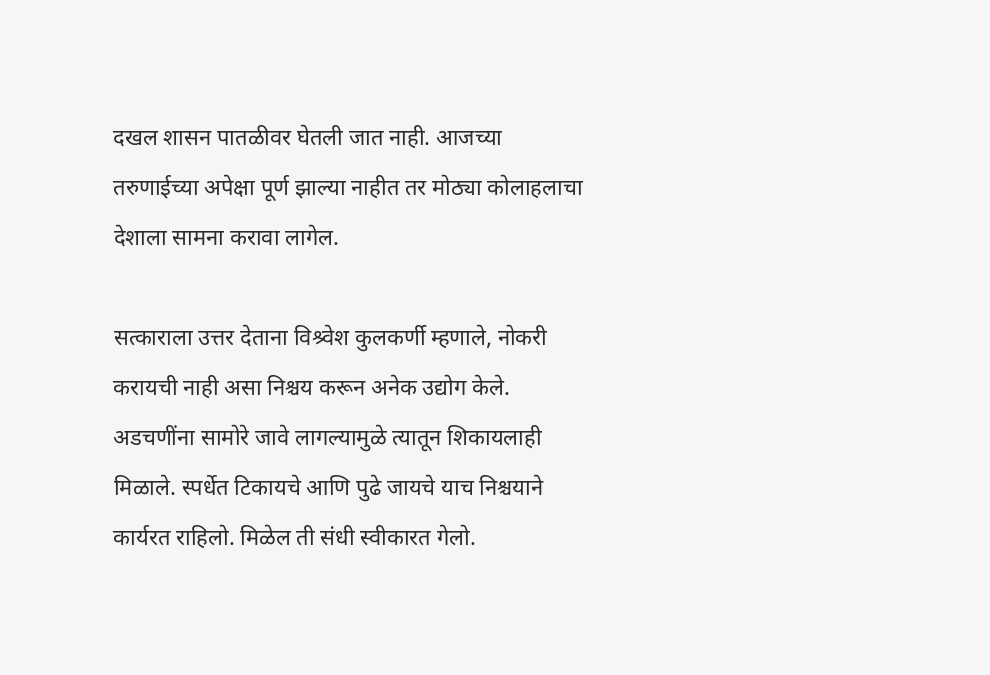दखल शासन पातळीवर घेतली जात नाही. आजच्या तरुणाईच्या अपेक्षा पूर्ण झाल्या नाहीत तर मोठ्या कोलाहलाचा देशाला सामना करावा लागेल.

सत्काराला उत्तर देताना विश्र्वेश कुलकर्णी म्हणाले, नोकरी करायची नाही असा निश्चय करून अनेक उद्योग केले. अडचणींना सामोरे जावे लागल्यामुळे त्यातून शिकायलाही मिळाले. स्पर्धेत टिकायचे आणि पुढे जायचे याच निश्चयाने कार्यरत राहिलो. मिळेल ती संधी स्वीकारत गेलो.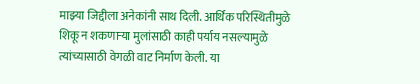माझ्या जिद्दीला अनेकांनी साथ दिली. आर्थिक परिस्थितीमुळे शिकू न शकणाऱ्या मुलांसाठी काही पर्याय नसल्यामुळे त्यांच्यासाठी वेगळी वाट निर्माण केली. या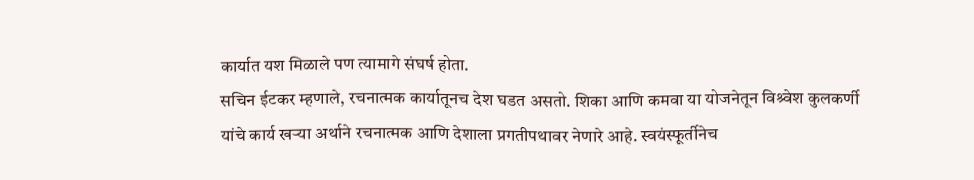कार्यात यश मिळाले पण त्यामागे संघर्ष होता.
सचिन ईटकर म्हणाले, रचनात्मक कार्यातूनच देश घडत असतो. शिका आणि कमवा या योजनेतून विश्र्वेश कुलकर्णी यांचे कार्य खऱ्या अर्थाने रचनात्मक आणि देशाला प्रगतीपथावर नेणारे आहे. स्वयंस्फूर्तीनेच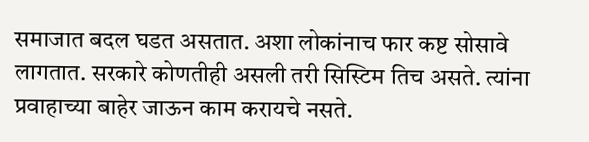समाजात बदल घडत असतात. अशा लोकांनाच फार कष्ट सोसावे लागतात. सरकारे कोणतीही असली तरी सिस्टिम तिच असते. त्यांना प्रवाहाच्या बाहेर जाऊन काम करायचे नसते.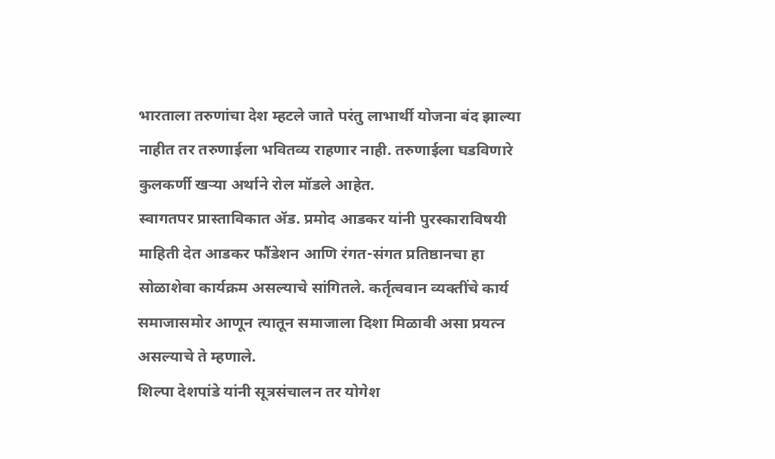भारताला तरुणांचा देश म्हटले जाते परंतु लाभार्थी योजना बंद झाल्या नाहीत तर तरुणाईला भवितव्य राहणार नाही. तरुणाईला घडविणारे कुलकर्णी खऱ्या अर्थाने रोल मॉडले आहेत.
स्वागतपर प्रास्ताविकात ॲड. प्रमोद आडकर यांनी पुरस्काराविषयी माहिती देत आडकर फौंडेशन आणि रंगत-संगत प्रतिष्ठानचा हा सोळाशेवा कार्यक्रम असल्याचे सांगितले. कर्तृत्ववान व्यक्तींचे कार्य समाजासमोर आणून त्यातून समाजाला दिशा मिळावी असा प्रयत्न असल्याचे ते म्हणाले.
शिल्पा देशपांडे यांनी सूत्रसंचालन तर योगेश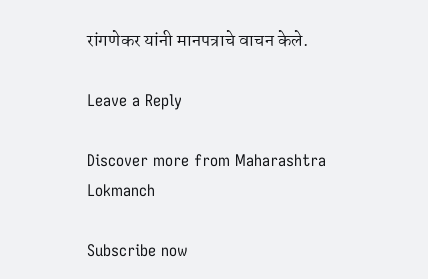रांगणेकर यांनी मानपत्राचे वाचन केले.

Leave a Reply

Discover more from Maharashtra Lokmanch

Subscribe now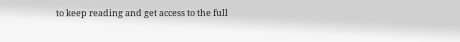to keep reading and get access to the full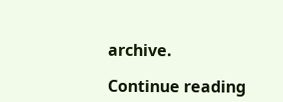archive.

Continue reading